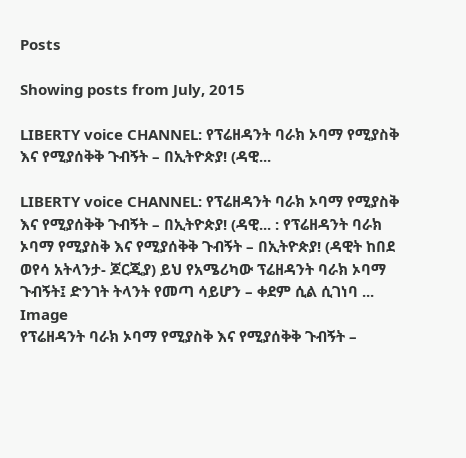Posts

Showing posts from July, 2015

LIBERTY voice CHANNEL: የፕሬዘዳንት ባራክ ኦባማ የሚያስቅ እና የሚያሰቅቅ ጉብኝት – በኢትዮጵያ! (ዳዊ...

LIBERTY voice CHANNEL: የፕሬዘዳንት ባራክ ኦባማ የሚያስቅ እና የሚያሰቅቅ ጉብኝት – በኢትዮጵያ! (ዳዊ... : የፕሬዘዳንት ባራክ ኦባማ የሚያስቅ እና የሚያሰቅቅ ጉብኝት – በኢትዮጵያ! (ዳዊት ከበደ ወየሳ አትላንታ- ጆርጂያ) ይህ የአሜሪካው ፕሬዘዳንት ባራክ ኦባማ ጉብኝት፤ ድንገት ትላንት የመጣ ሳይሆን – ቀደም ሲል ሲገነባ ...
Image
የፕሬዘዳንት ባራክ ኦባማ የሚያስቅ እና የሚያሰቅቅ ጉብኝት –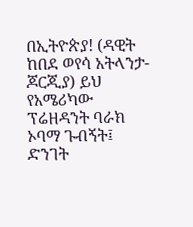በኢትዮጵያ! (ዳዊት ከበደ ወየሳ አትላንታ- ጆርጂያ) ይህ የአሜሪካው ፕሬዘዳንት ባራክ ኦባማ ጉብኝት፤ ድንገት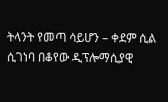ትላንት የመጣ ሳይሆን – ቀደም ሲል ሲገነባ በቆየው ዲፕሎማሲያዊ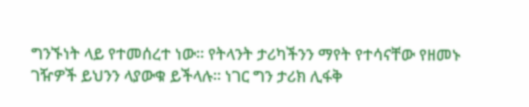ግንኙነት ላይ የተመሰረተ ነው። የትላንት ታሪካችንን ማየት የተሳናቸው የዘመኑ ገዥዎች ይህንን ላያውቁ ይችላሉ። ነገር ግን ታሪክ ሊፋቅ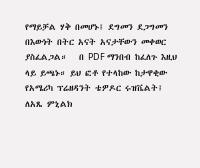የማይቻል ሃቅ በመሆኑ፤ ደግመን ደጋግመን በእውነት በትር አናት አናታቸውን መቀወር ያስፈልጋል።   በ PDF ማንበብ ከፈለጉ እዚህ ላይ ይጫኑ። ይህ ፎቶ የተላከው ከታዋቂው የአሜሪካ ፕሬዘዳንት ቴዎዶር ሩዝቬልት፤ ለአጼ ምኒልክ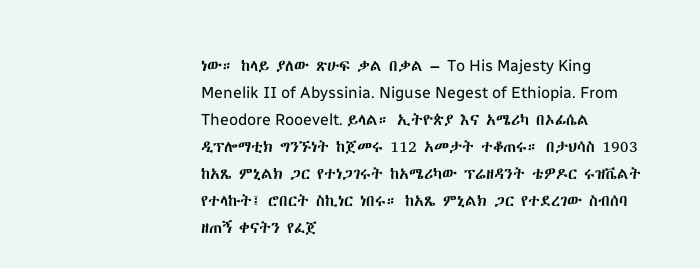ነው። ከላይ ያለው ጽሁፍ ቃል በቃል – To His Majesty King Menelik II of Abyssinia. Niguse Negest of Ethiopia. From Theodore Rooevelt. ይላል። ኢትዮጵያ እና አሜሪካ በኦፊሴል ዲፕሎማቲክ ግንኙነት ከጀመሩ 112 አመታት ተቆጠሩ። በታህሳስ 1903 ከአጼ ምኒልክ ጋር የተነጋገሩት ከአሜሪካው ፕሬዘዳንት ቴዎዶር ሩዝቬልት የተላኩት፤ ሮበርት ስኪነር ነበሩ። ከአጼ ምኒልክ ጋር የተደረገው ስብሰባ ዘጠኝ ቀናትን የፈጀ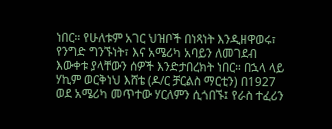ነበር። የሁለቱም አገር ህዝቦች በነጻነት እንዲዘዋወሩ፣ የንግድ ግንኙነት፣ እና አሜሪካ አባይን ለመገደብ እውቀቱ ያላቸውን ሰዎች እንድታበረክት ነበር። በኋላ ላይ ሃኪም ወርቅነህ እሸቴ (ዶ/ር ቻርልስ ማርቲን) በ1927 ወደ አሜሪካ መጥተው ሃርለምን ሲጎበኙ፤ የራስ ተፈሪን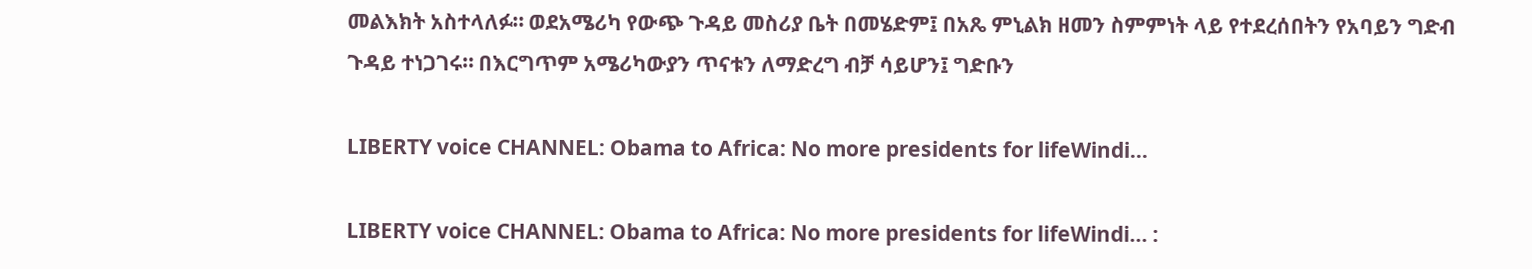መልእክት አስተላለፉ። ወደአሜሪካ የውጭ ጉዳይ መስሪያ ቤት በመሄድም፤ በአጼ ምኒልክ ዘመን ስምምነት ላይ የተደረሰበትን የአባይን ግድብ ጉዳይ ተነጋገሩ። በእርግጥም አሜሪካውያን ጥናቱን ለማድረግ ብቻ ሳይሆን፤ ግድቡን

LIBERTY voice CHANNEL: Obama to Africa: No more presidents for lifeWindi...

LIBERTY voice CHANNEL: Obama to Africa: No more presidents for lifeWindi... :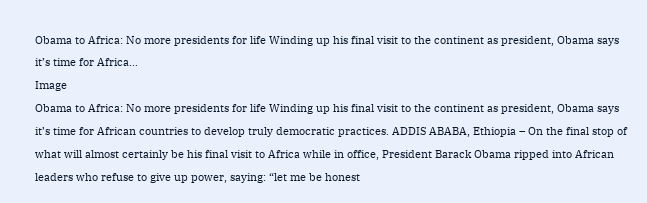Obama to Africa: No more presidents for life Winding up his final visit to the continent as president, Obama says it’s time for Africa...
Image
Obama to Africa: No more presidents for life Winding up his final visit to the continent as president, Obama says it’s time for African countries to develop truly democratic practices. ADDIS ABABA, Ethiopia – On the final stop of what will almost certainly be his final visit to Africa while in office, President Barack Obama ripped into African leaders who refuse to give up power, saying: “let me be honest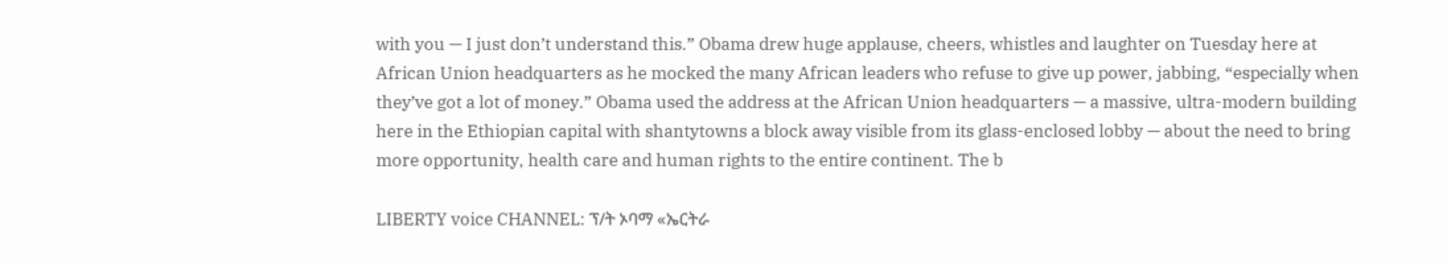with you — I just don’t understand this.” Obama drew huge applause, cheers, whistles and laughter on Tuesday here at African Union headquarters as he mocked the many African leaders who refuse to give up power, jabbing, “especially when they’ve got a lot of money.” Obama used the address at the African Union headquarters — a massive, ultra-modern building here in the Ethiopian capital with shantytowns a block away visible from its glass-enclosed lobby — about the need to bring more opportunity, health care and human rights to the entire continent. The b

LIBERTY voice CHANNEL: ፕ/ት ኦባማ «ኤርትራ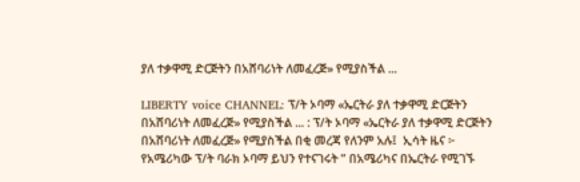ያለ ተቃዋሚ ድርጅትን በአሸባሪነት ለመፈረጅ» የሚያስችል ...

LIBERTY voice CHANNEL: ፕ/ት ኦባማ «ኤርትራ ያለ ተቃዋሚ ድርጅትን በአሸባሪነት ለመፈረጅ» የሚያስችል ... : ፕ/ት ኦባማ «ኤርትራ ያለ ተቃዋሚ ድርጅትን በአሸባሪነት ለመፈረጅ» የሚያስችል በቂ መረጃ የለንም አሉ፤  ኢሳት ዜና ፦ የአሜሪካው ፕ/ት ባራክ ኦባማ ይህን የተናገሩት ” በአሜሪካና በኤርትራ የሚገኙ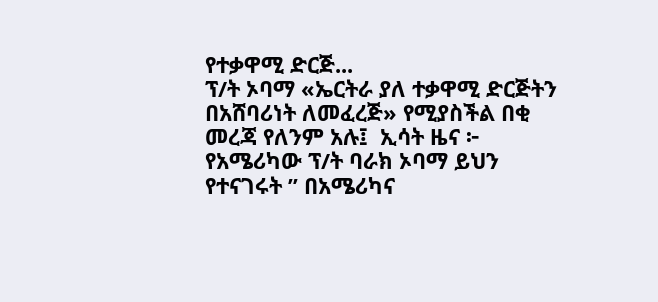የተቃዋሚ ድርጅ...
ፕ/ት ኦባማ «ኤርትራ ያለ ተቃዋሚ ድርጅትን በአሸባሪነት ለመፈረጅ» የሚያስችል በቂ መረጃ የለንም አሉ፤  ኢሳት ዜና ፦ የአሜሪካው ፕ/ት ባራክ ኦባማ ይህን የተናገሩት ” በአሜሪካና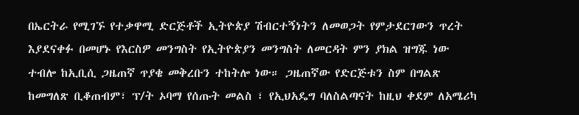በኤርትራ የሚገኙ የተቃዋሚ ድርጅቶች ኢትዮጵያ ሽብርተኝነትን ለመወጋት የምታደርገውን ጥረት እያደናቀፉ በመሆኑ የእርስዎ መንግስት የኢትዮጵያን መንግስት ለመርዳት ምን ያክል ዝግጁ ነው ተብሎ ከኢቢሲ ጋዜጠኛ ጥያቄ መቅረቡን ተከትሎ ነው። ጋዜጠኛው የድርጅቱን ስም በግልጽ ከመግለጽ ቢቆጠብም፣ ፕ/ት ኦባማ የሰጡት መልስ ፣ የኢህአዴግ ባለስልጣናት ከዚህ ቀደም ለአሜሪካ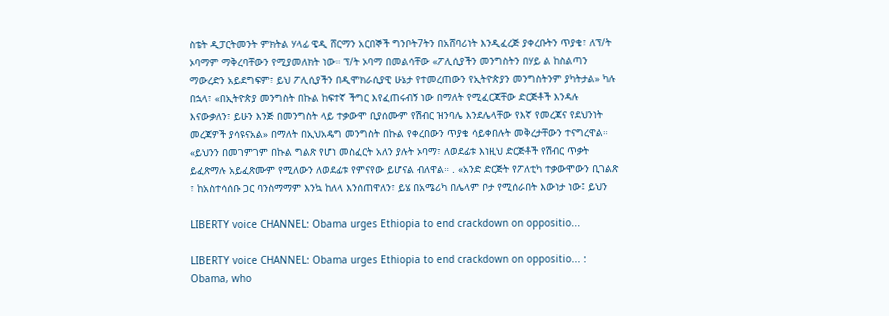ስቴት ዲፓርትመንት ምክትል ሃላፊ ዌዲ ሸርማን አርበኞች ግንቦት7ትን በአሸባሪነት እንዲፈረጅ ያቀረቡትን ጥያቄ፣ ለፕ/ት ኦባማም ማቅረባቸውን የሚያመለክት ነው። ፕ/ት ኦባማ በመልሳቸው «ፖሊሲያችን መንግስትን በሃይ ል ከስልጣን ማውረድን አይደግፍም፣ ይህ ፖሊሲያችን በዲሞክራሲያዊ ሁኔታ የተመረጠውን የኢትዮጵያን መንግስትንም ያካትታል» ካሉ በኋላ፣ «በኢትዮጵያ መንግስት በኩል ከፍተኛ ችግር እየፈጠሩብኝ ነው በማለት የሚፈርጃቸው ድርጅቶች እንዳሉ እናውቃለን፣ ይሁን እንጅ በመንግስት ላይ ተቃውሞ ቢያሰሙም የሽብር ዝንባሌ እንደሌላቸው የእኛ የመረጃና የደህንነት መረጃዎች ያሳዩናአል» በማለት በኢህአዴግ መንግስት በኩል የቀረበውን ጥያቄ ሳይቀበሉት መቅረታቸውን ተናግረዋል። «ይህንን በመገምገም በኩል ግልጽ የሆነ መስፈርት አለን ያሉት ኦባማ፣ ለወደፊቱ እነዚህ ድርጅቶች የሽብር ጥቃት ይፈጽማሉ አይፈጽሙም የሚለውን ለወደፊቱ የምናየው ይሆናል ብለዋል። . «አንድ ድርጅት የፖለቲካ ተቃውሞውን ቢገልጽ ፣ ከአስተሳሰቡ ጋር ባንስማማም እንኳ ከለላ እንሰጠዋለን፣ ይሄ በአሜሪካ በሌላም ቦታ የሚሰራበት እውነታ ነው፤ ይህን

LIBERTY voice CHANNEL: Obama urges Ethiopia to end crackdown on oppositio...

LIBERTY voice CHANNEL: Obama urges Ethiopia to end crackdown on oppositio... : Obama, who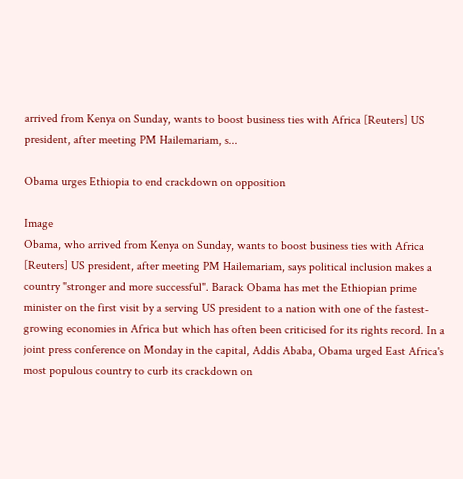arrived from Kenya on Sunday, wants to boost business ties with Africa [Reuters] US president, after meeting PM Hailemariam, s...

Obama urges Ethiopia to end crackdown on opposition

Image
Obama, who arrived from Kenya on Sunday, wants to boost business ties with Africa [Reuters] US president, after meeting PM Hailemariam, says political inclusion makes a country "stronger and more successful". Barack Obama has met the Ethiopian prime minister on the first visit by a serving US president to a nation with one of the fastest-growing economies in Africa but which has often been criticised for its rights record. In a joint press conference on Monday in the capital, Addis Ababa, Obama urged East Africa's most populous country to curb its crackdown on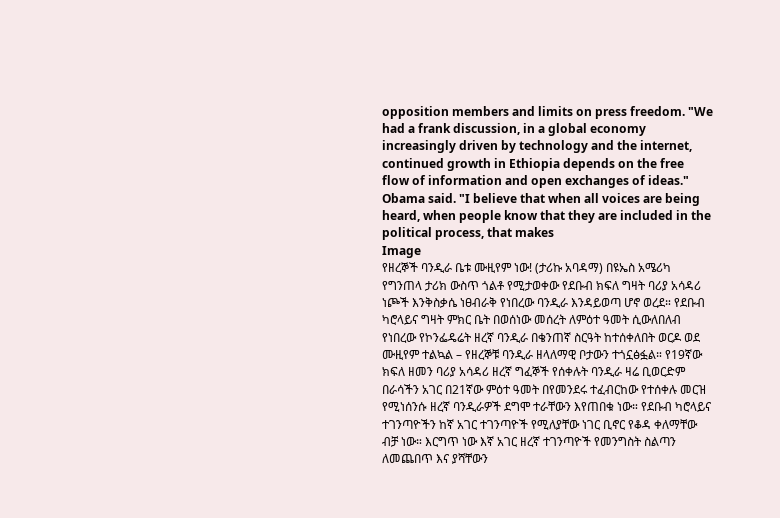opposition members and limits on press freedom. "We had a frank discussion, in a global economy increasingly driven by technology and the internet, continued growth in Ethiopia depends on the free flow of information and open exchanges of ideas." Obama said. "I believe that when all voices are being heard, when people know that they are included in the political process, that makes
Image
የዘረኞች ባንዲራ ቤቱ ሙዚየም ነው! (ታሪኩ አባዳማ) በዩኤስ አሜሪካ የግንጠላ ታሪክ ውስጥ ጎልቶ የሚታወቀው የደቡብ ክፍለ ግዛት ባሪያ አሳዳሪ ነጮች እንቅስቃሴ ነፀብራቅ የነበረው ባንዲራ እንዳይወጣ ሆኖ ወረደ። የደቡብ ካሮላይና ግዛት ምክር ቤት በወሰነው መሰረት ለምዕተ ዓመት ሲውለበለብ የነበረው የኮንፌዴሬት ዘረኛ ባንዲራ በቄንጠኛ ስርዓት ከተሰቀለበት ወርዶ ወደ ሙዚየም ተልኳል – የዘረኞቹ ባንዲራ ዘላለማዊ ቦታውን ተጎኗፅፏል። የ19ኛው ክፍለ ዘመን ባሪያ አሳዳሪ ዘረኛ ግፈኞች የሰቀሉት ባንዲራ ዛሬ ቢወርድም በራሳችን አገር በ21ኛው ምዕተ ዓመት በየመንደሩ ተፈብርከው የተሰቀሉ መርዝ የሚነሰንሱ ዘረኛ ባንዲራዎች ደግሞ ተራቸውን እየጠበቁ ነው። የደቡብ ካሮላይና ተገንጣዮችን ከኛ አገር ተገንጣዮች የሚለያቸው ነገር ቢኖር የቆዳ ቀለማቸው ብቻ ነው። እርግጥ ነው እኛ አገር ዘረኛ ተገንጣዮች የመንግስት ስልጣን ለመጨበጥ እና ያሻቸውን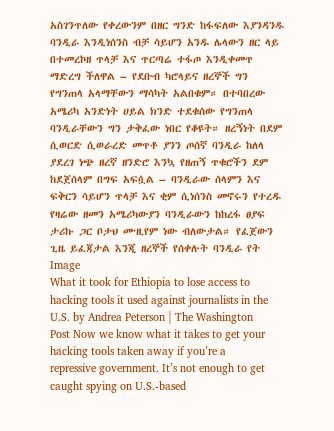አስገንጥለው የቀረውንም በዘር ግንድ ከፋፍለው እያንዳንዱ ባንዲራ እንዲነሰንስ ብቻ ሳይሆን አንዱ ሌላውን ዘር ላይ በተመረኮዘ ጥላቻ እና ጥርጣሬ ተፋጦ እንዲቀመጥ ማድረግ ችለዋል – የደቡብ ካሮላይና ዘረኞች ግን የግንጠላ አላማቸውን ማሳካት አልበቁም። በተባበረው አሜሪካ አንድነት ሀይል ክንድ ተደቁሰው የግንጠላ ባንዲራቸውን ግን ታቅፈው ነበር የቆዩት። ዘረኝነት በደም ሲወርድ ሲወራረድ መጥቶ ያንን ጦሰኛ ባንዲራ ከለላ ያደረገ ነጭ ዘረኛ ዘንድሮ እንኳ የዘጠኝ ጥቁሮችን ደም ከደጀሰላም በግፍ አፍሷል – ባንዲራው ሰላምን እና ፍቅርን ሳይሆን ጥላቻ እና ቂም ሲነሰንስ መኖሩን የተረዱ የዛሬው ዘመን አሜሪካውያን ባንዲራውን ከከረፋ ፀያፍ ታሪኩ ጋር ቦታህ ሙዚየም ነው ብለውታል። የፈጀውን ጊዜ ይፈጃታል እንጂ ዘረኞች የሰቀሉት ባንዲራ የት
Image
What it took for Ethiopia to lose access to hacking tools it used against journalists in the U.S. by Andrea Peterson | The Washington Post Now we know what it takes to get your hacking tools taken away if you’re a repressive government. It’s not enough to get caught spying on U.S.-based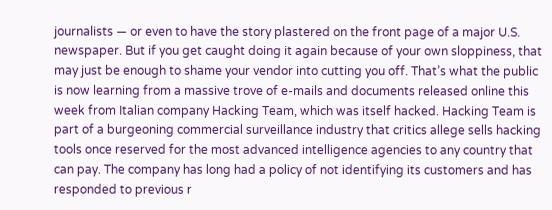journalists — or even to have the story plastered on the front page of a major U.S. newspaper. But if you get caught doing it again because of your own sloppiness, that may just be enough to shame your vendor into cutting you off. That’s what the public is now learning from a massive trove of e-mails and documents released online this week from Italian company Hacking Team, which was itself hacked. Hacking Team is part of a burgeoning commercial surveillance industry that critics allege sells hacking tools once reserved for the most advanced intelligence agencies to any country that can pay. The company has long had a policy of not identifying its customers and has responded to previous r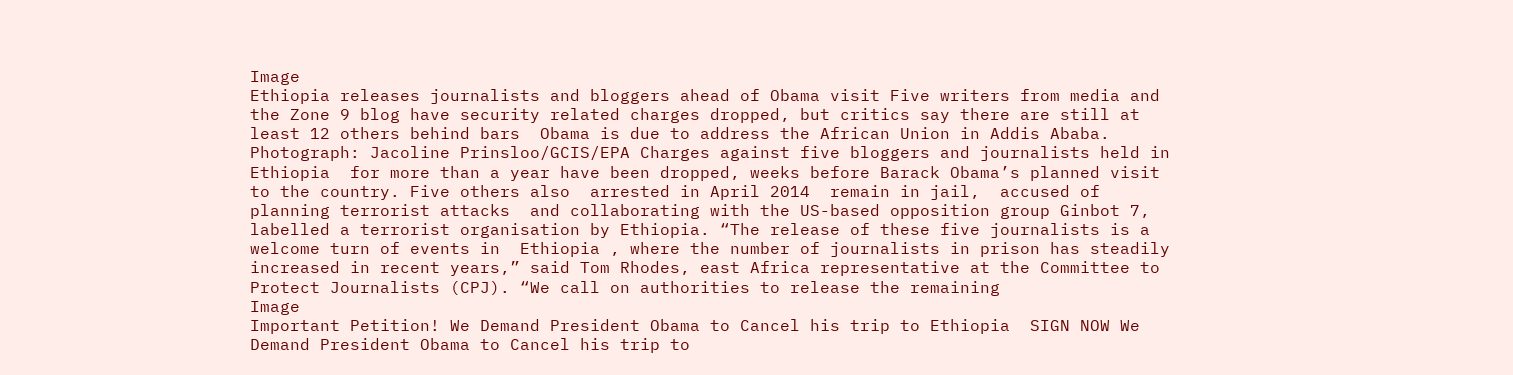Image
Ethiopia releases journalists and bloggers ahead of Obama visit Five writers from media and the Zone 9 blog have security related charges dropped, but critics say there are still at least 12 others behind bars  Obama is due to address the African Union in Addis Ababa. Photograph: Jacoline Prinsloo/GCIS/EPA Charges against five bloggers and journalists held in  Ethiopia  for more than a year have been dropped, weeks before Barack Obama’s planned visit to the country. Five others also  arrested in April 2014  remain in jail,  accused of planning terrorist attacks  and collaborating with the US-based opposition group Ginbot 7, labelled a terrorist organisation by Ethiopia. “The release of these five journalists is a welcome turn of events in  Ethiopia , where the number of journalists in prison has steadily increased in recent years,” said Tom Rhodes, east Africa representative at the Committee to Protect Journalists (CPJ). “We call on authorities to release the remaining
Image
Important Petition! We Demand President Obama to Cancel his trip to Ethiopia  SIGN NOW We Demand President Obama to Cancel his trip to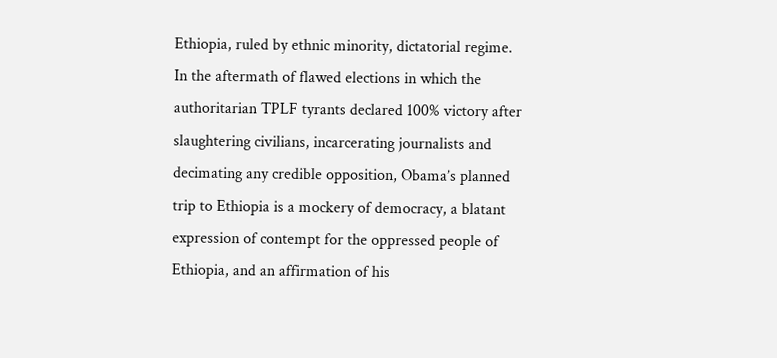Ethiopia, ruled by ethnic minority, dictatorial regime. In the aftermath of flawed elections in which the authoritarian TPLF tyrants declared 100% victory after slaughtering civilians, incarcerating journalists and decimating any credible opposition, Obama’s planned trip to Ethiopia is a mockery of democracy, a blatant expression of contempt for the oppressed people of Ethiopia, and an affirmation of his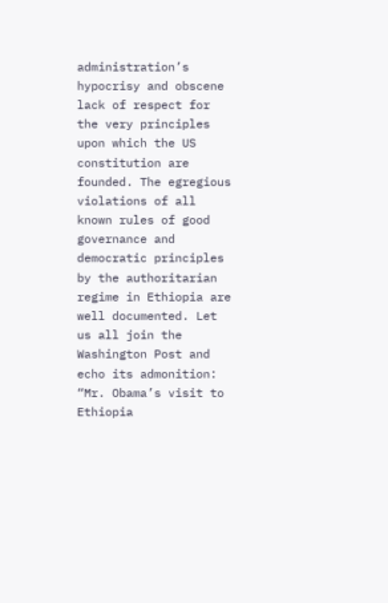administration’s hypocrisy and obscene lack of respect for the very principles upon which the US constitution are founded. The egregious violations of all known rules of good governance and democratic principles by the authoritarian regime in Ethiopia are well documented. Let us all join the Washington Post and echo its admonition: “Mr. Obama’s visit to Ethiopia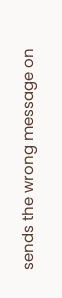sends the wrong message on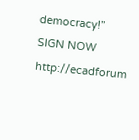democracy!” SIGN NOW http://ecadforum